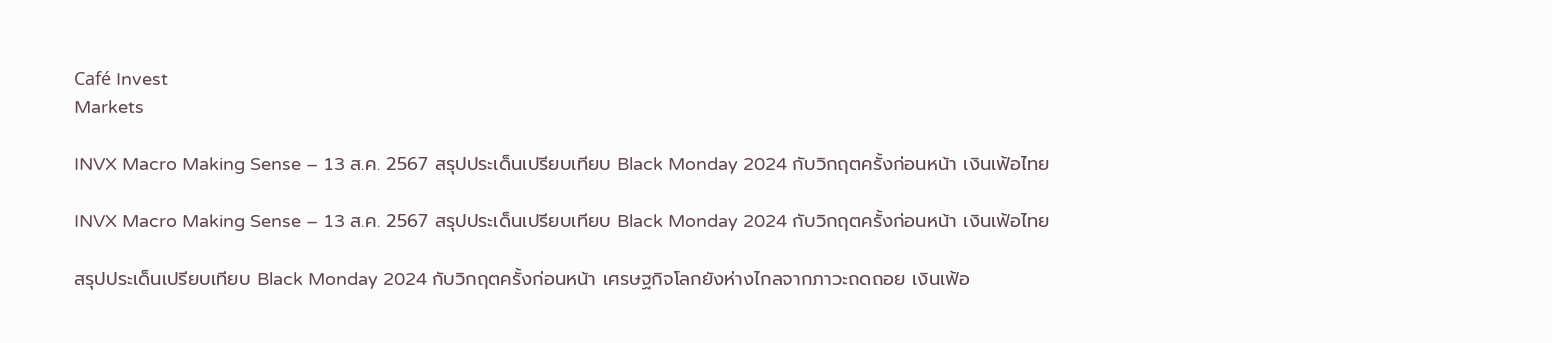Café Invest
Markets

INVX Macro Making Sense – 13 ส.ค. 2567 สรุปประเด็นเปรียบเทียบ Black Monday 2024 กับวิกฤตครั้งก่อนหน้า เงินเฟ้อไทย

INVX Macro Making Sense – 13 ส.ค. 2567 สรุปประเด็นเปรียบเทียบ Black Monday 2024 กับวิกฤตครั้งก่อนหน้า เงินเฟ้อไทย

สรุปประเด็นเปรียบเทียบ Black Monday 2024 กับวิกฤตครั้งก่อนหน้า เศรษฐกิจโลกยังห่างไกลจากภาวะถดถอย เงินเฟ้อ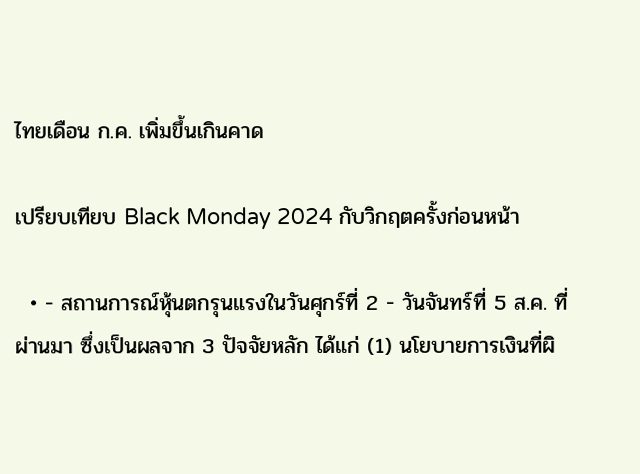ไทยเดือน ก.ค. เพิ่มขึ้นเกินคาด

เปรียบเทียบ Black Monday 2024 กับวิกฤตครั้งก่อนหน้า

  • - สถานการณ์หุ้นตกรุนแรงในวันศุกร์ที่ 2 - วันจันทร์ที่ 5 ส.ค. ที่ผ่านมา ซึ่งเป็นผลจาก 3 ปัจจัยหลัก ได้แก่ (1) นโยบายการเงินที่ผิ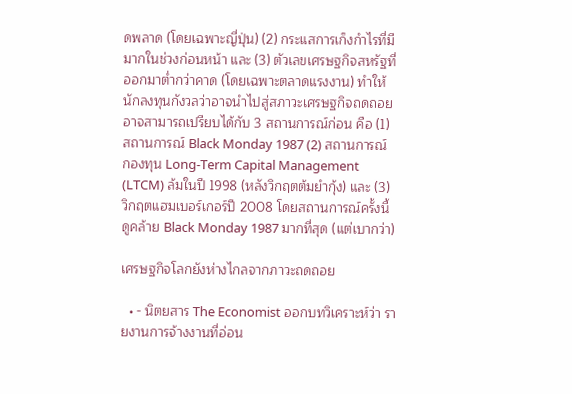ดพลาด (โดยเฉพาะญี่ปุ่น) (2) กระแสการเก็งกำไรที่มีมากในช่วงก่อนหน้า และ (3) ตัวเลขเศรษฐกิจสหรัฐที่ออกมาต่ำกว่าคาด (โดยเฉพาะตลาดแรงงาน) ทำให้นักลงทุนกังวลว่าอาจนำไปสู่สภาวะเศรษฐกิจถดถอย อาจสามารถเปรียบได้กับ 3 สถานการณ์ก่อน คือ (1) สถานการณ์ Black Monday 1987 (2) สถานการณ์ กองทุน Long-Term Capital Management (LTCM) ล้มในปี 1998 (หลังวิกฤตต้มยำกุ้ง) และ (3) วิกฤตแฮมเบอร์เกอร์ปี 2008 โดยสถานการณ์ครั้งนี้ ดูคล้าย Black Monday 1987 มากที่สุด (แต่เบากว่า)

เศรษฐกิจโลกยังห่างไกลจากภาวะถดถอย

  • - นิตยสาร The Economist ออกบทวิเคราะห์ว่า รายงานการจ้างงานที่อ่อน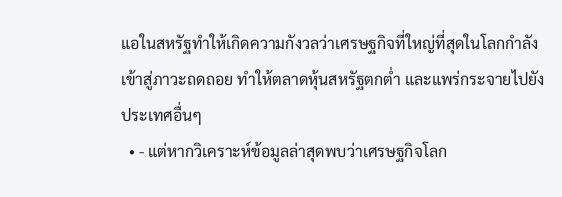แอในสหรัฐทำให้เกิดความกังวลว่าเศรษฐกิจที่ใหญ่ที่สุดในโลกกำลังเข้าสู่ภาวะถดถอย ทำให้ตลาดหุ้นสหรัฐตกต่ำ และแพร่กระจายไปยังประเทศอื่นๆ
  • - แต่หากวิเคราะห์ข้อมูลล่าสุดพบว่าเศรษฐกิจโลก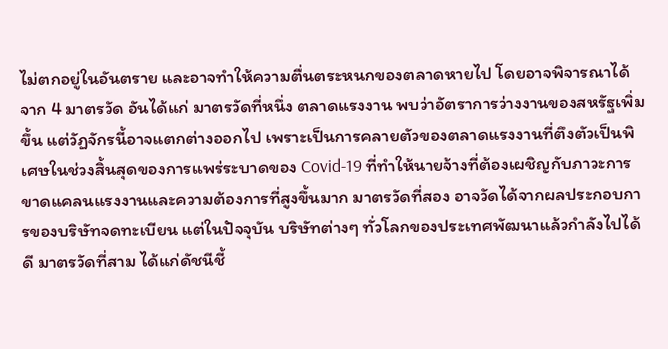ไม่ตกอยู่ในอันตราย และอาจทำให้ความตื่นตระหนกของตลาดหายไป โดยอาจพิจารณาได้จาก 4 มาตรวัด อันได้แก่ มาตรวัดที่หนึ่ง ตลาดแรงงาน พบว่าอัตราการว่างงานของสหรัฐเพิ่มขึ้น แต่วัฏจักรนี้อาจแตกต่างออกไป เพราะเป็นการคลายตัวของตลาดแรงงานที่ตึงตัวเป็นพิเศษในช่วงสิ้นสุดของการแพร่ระบาดของ Covid-19 ที่ทำให้นายจ้างที่ต้องเผชิญกับภาวะการขาดแคลนแรงงานและความต้องการที่สูงขึ้นมาก มาตรวัดที่สอง อาจวัดได้จากผลประกอบการของบริษัทจดทะเบียน แต่ในปัจจุบัน บริษัทต่างๆ ทั่วโลกของประเทศพัฒนาแล้วกำลังไปได้ดี มาตรวัดที่สาม ได้แก่ดัชนีชี้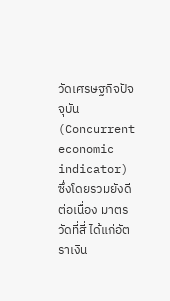วัดเศรษฐกิจปัจจุบัน (Concurrent economic indicator) ซึ่งโดยรวมยังดีต่อเนื่อง มาตรวัดที่สี่ ได้แก่อัตราเงิน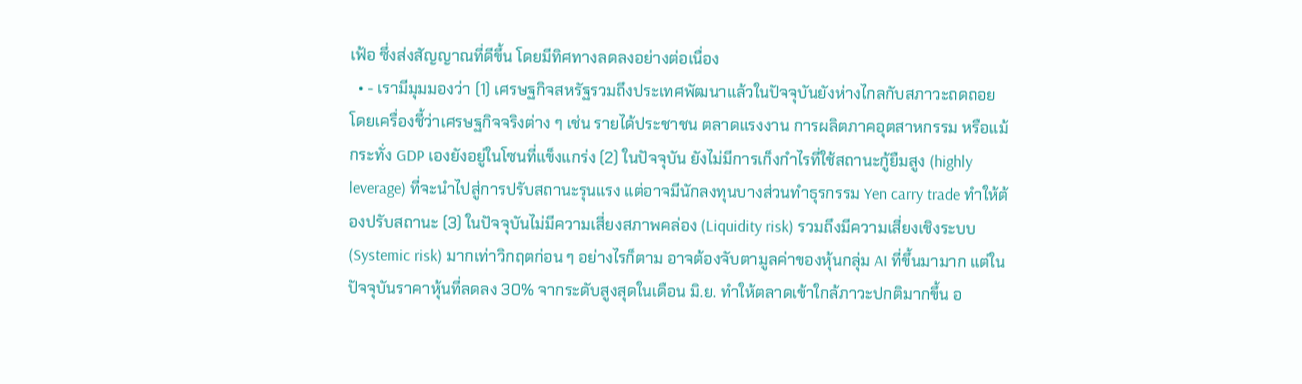เฟ้อ ซึ่งส่งสัญญาณที่ดีขึ้น โดยมีทิศทางลดลงอย่างต่อเนื่อง
  • - เรามีมุมมองว่า (1) เศรษฐกิจสหรัฐรวมถึงประเทศพัฒนาแล้วในปัจจุบันยังห่างไกลกับสภาวะถดถอย โดยเครื่องชี้ว่าเศรษฐกิจจริงต่าง ๆ เช่น รายได้ประชาชน ตลาดแรงงาน การผลิตภาคอุตสาหกรรม หรือแม้กระทั่ง GDP เองยังอยู่ในโซนที่แข็งแกร่ง (2) ในปัจจุบัน ยังไม่มีการเก็งกำไรที่ใช้สถานะกู้ยืมสูง (highly leverage) ที่จะนำไปสู่การปรับสถานะรุนแรง แต่อาจมีนักลงทุนบางส่วนทำธุรกรรม Yen carry trade ทำให้ต้องปรับสถานะ (3) ในปัจจุบันไม่มีความเสี่ยงสภาพคล่อง (Liquidity risk) รวมถึงมีความเสี่ยงเชิงระบบ (Systemic risk) มากเท่าวิกฤตก่อน ๆ อย่างไรก็ตาม อาจต้องจับตามูลค่าของหุ้นกลุ่ม AI ที่ขึ้นมามาก แต่ในปัจจุบันราคาหุ้นที่ลดลง 30% จากระดับสูงสุดในเดือน มิ.ย. ทำให้ตลาดเข้าใกล้ภาวะปกติมากขึ้น อ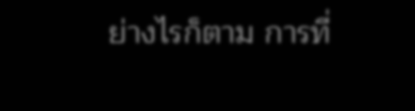ย่างไรก็ตาม การที่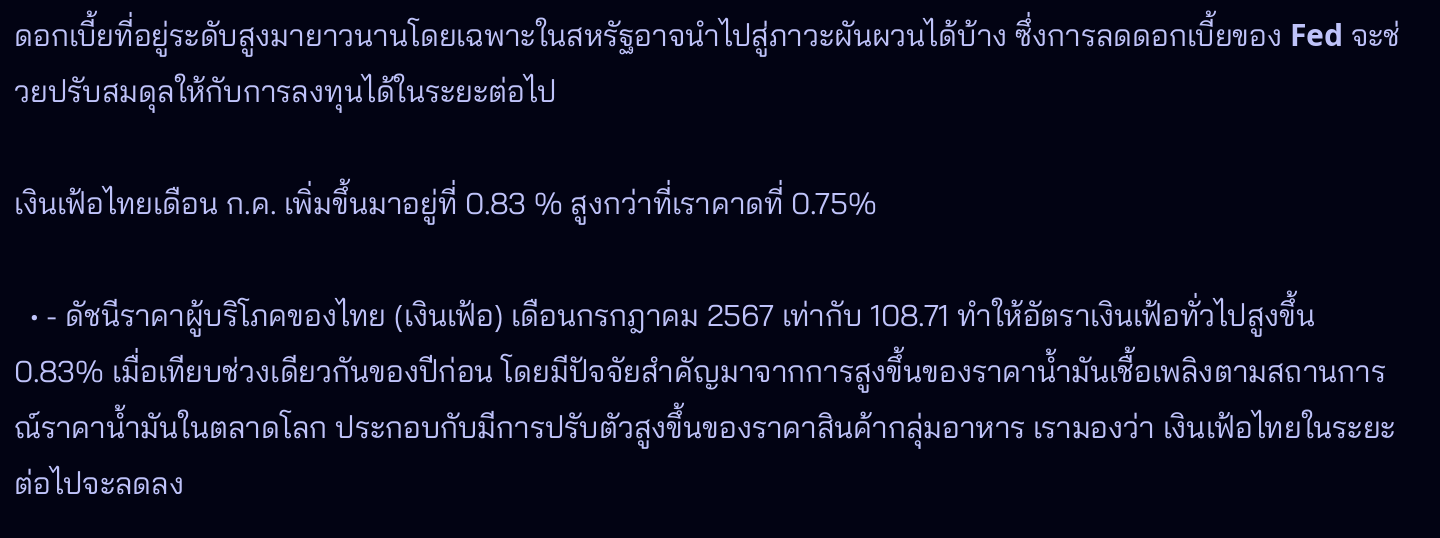ดอกเบี้ยที่อยู่ระดับสูงมายาวนานโดยเฉพาะในสหรัฐอาจนำไปสู่ภาวะผันผวนได้บ้าง ซึ่งการลดดอกเบี้ยของ Fed จะช่วยปรับสมดุลให้กับการลงทุนได้ในระยะต่อไป

เงินเฟ้อไทยเดือน ก.ค. เพิ่มขึ้นมาอยู่ที่ 0.83 % สูงกว่าที่เราคาดที่ 0.75%

  • - ดัชนีราคาผู้บริโภคของไทย (เงินเฟ้อ) เดือนกรกฎาคม 2567 เท่ากับ 108.71 ทำให้อัตราเงินเฟ้อทั่วไปสูงขึ้น 0.83% เมื่อเทียบช่วงเดียวกันของปีก่อน โดยมีปัจจัยสำคัญมาจากการสูงขึ้นของราคาน้ำมันเชื้อเพลิงตามสถานการณ์ราคาน้ำมันในตลาดโลก ประกอบกับมีการปรับตัวสูงขึ้นของราคาสินค้ากลุ่มอาหาร เรามองว่า เงินเฟ้อไทยในระยะต่อไปจะลดลง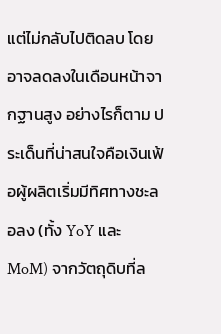แต่ไม่กลับไปติดลบ โดยอาจลดลงในเดือนหน้าจากฐานสูง อย่างไรก็ตาม ประเด็นที่น่าสนใจคือเงินเฟ้อผู้ผลิตเริ่มมีทิศทางชะลอลง (ทั้ง YoY และ MoM) จากวัตถุดิบที่ล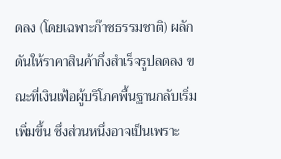ดลง (โดยเฉพาะก๊าซธรรมชาติ) ผลักดันให้ราคาสินค้ากึ่งสำเร็จรูปลดลง ขณะที่เงินเฟ้อผู้บริโภคพื้นฐานกลับเริ่มเพิ่มขึ้น ซึ่งส่วนหนึ่งอาจเป็นเพราะ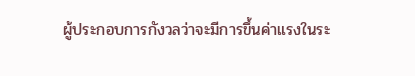ผู้ประกอบการกังวลว่าจะมีการขึ้นค่าแรงในระ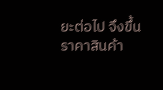ยะต่อไป จึงขึ้นราคาสินค้า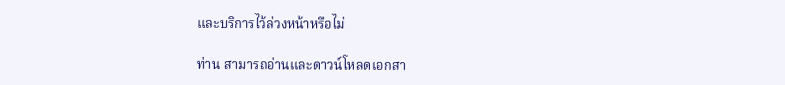และบริการไว้ล่วงหน้าหรือไม่

ท่าน สามารถอ่านและดาวน์โหลดเอกสา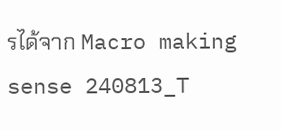รได้จาก Macro making sense 240813_T